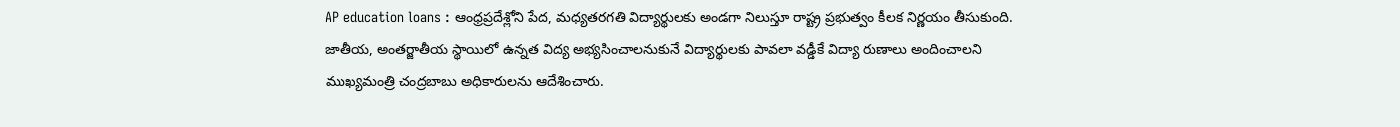AP education loans : ఆంధ్రప్రదేశ్లోని పేద, మధ్యతరగతి విద్యార్థులకు అండగా నిలుస్తూ రాష్ట్ర ప్రభుత్వం కీలక నిర్ణయం తీసుకుంది. జాతీయ, అంతర్జాతీయ స్థాయిలో ఉన్నత విద్య అభ్యసించాలనుకునే విద్యార్థులకు పావలా వడ్డీకే విద్యా రుణాలు అందించాలని ముఖ్యమంత్రి చంద్రబాబు అధికారులను ఆదేశించారు.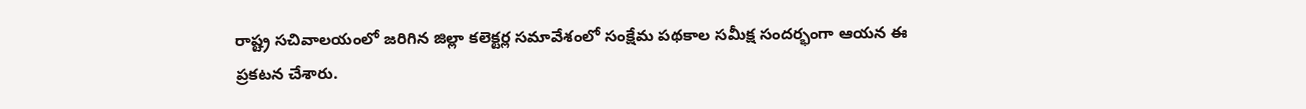రాష్ట్ర సచివాలయంలో జరిగిన జిల్లా కలెక్టర్ల సమావేశంలో సంక్షేమ పథకాల సమీక్ష సందర్భంగా ఆయన ఈ ప్రకటన చేశారు.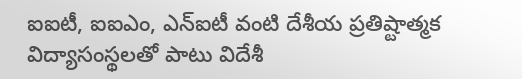ఐఐటీ, ఐఐఎం, ఎన్ఐటీ వంటి దేశీయ ప్రతిష్టాత్మక విద్యాసంస్థలతో పాటు విదేశీ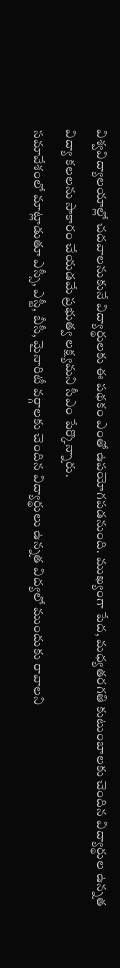విశ్వవిద్యాలయాల్లో చదవాలనుకునే విద్యార్థులకు ఈ పథకం ఎంతో ఉపయోగపడనుంది. ముఖ్యంగా పేద, మధ్యతరగతి కుటుంబాలకు చెందిన విద్యార్థుల ఉన్నత విద్యా కలలను సాకారం చేయడమే ప్రభుత్వ లక్ష్యమని సీఎం పేర్కొన్నారు.
సమావేశంలో మాట్లాడుతూ ఎస్సీ, ఎస్టీ, బీసీ, మైనారిటీ వర్గాలకు చెందిన విద్యార్థులు ఉన్నత విద్యలో ముందుకు రావాలని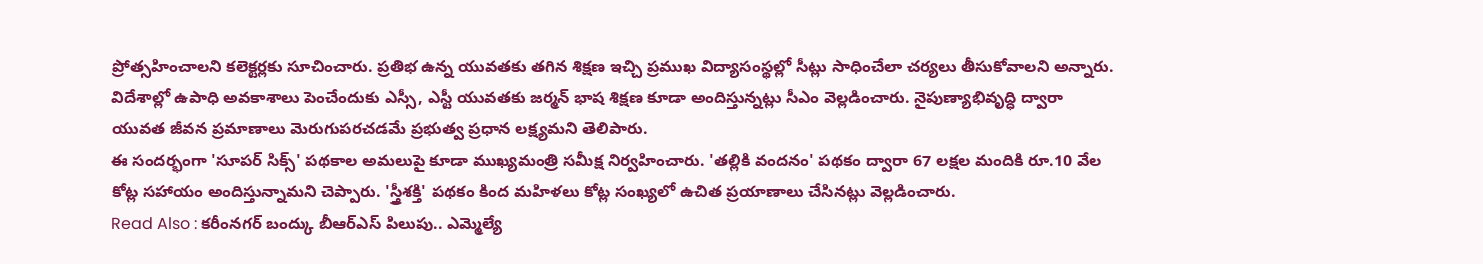ప్రోత్సహించాలని కలెక్టర్లకు సూచించారు. ప్రతిభ ఉన్న యువతకు తగిన శిక్షణ ఇచ్చి ప్రముఖ విద్యాసంస్థల్లో సీట్లు సాధించేలా చర్యలు తీసుకోవాలని అన్నారు.
విదేశాల్లో ఉపాధి అవకాశాలు పెంచేందుకు ఎస్సీ, ఎస్టీ యువతకు జర్మన్ భాష శిక్షణ కూడా అందిస్తున్నట్లు సీఎం వెల్లడించారు. నైపుణ్యాభివృద్ధి ద్వారా యువత జీవన ప్రమాణాలు మెరుగుపరచడమే ప్రభుత్వ ప్రధాన లక్ష్యమని తెలిపారు.
ఈ సందర్భంగా 'సూపర్ సిక్స్' పథకాల అమలుపై కూడా ముఖ్యమంత్రి సమీక్ష నిర్వహించారు. 'తల్లికి వందనం' పథకం ద్వారా 67 లక్షల మందికి రూ.10 వేల కోట్ల సహాయం అందిస్తున్నామని చెప్పారు. 'స్త్రీశక్తి' పథకం కింద మహిళలు కోట్ల సంఖ్యలో ఉచిత ప్రయాణాలు చేసినట్లు వెల్లడించారు.
Read Also : కరీంనగర్ బంద్కు బీఆర్ఎస్ పిలుపు.. ఎమ్మెల్యే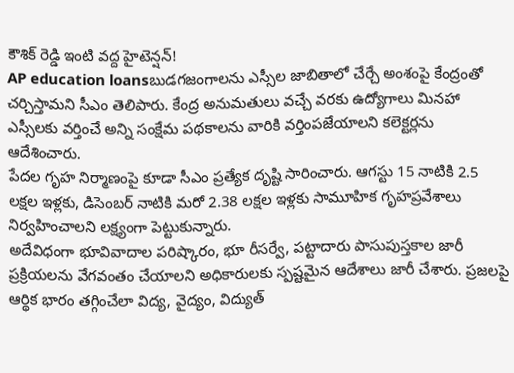కౌశిక్ రెడ్డి ఇంటి వద్ద హైటెన్షన్!
AP education loansబుడగజంగాలను ఎస్సీల జాబితాలో చేర్చే అంశంపై కేంద్రంతో చర్చిస్తామని సీఎం తెలిపారు. కేంద్ర అనుమతులు వచ్చే వరకు ఉద్యోగాలు మినహా ఎస్సీలకు వర్తించే అన్ని సంక్షేమ పథకాలను వారికి వర్తింపజేయాలని కలెక్టర్లను ఆదేశించారు.
పేదల గృహ నిర్మాణంపై కూడా సీఎం ప్రత్యేక దృష్టి సారించారు. ఆగస్టు 15 నాటికి 2.5 లక్షల ఇళ్లకు, డిసెంబర్ నాటికి మరో 2.38 లక్షల ఇళ్లకు సామూహిక గృహప్రవేశాలు నిర్వహించాలని లక్ష్యంగా పెట్టుకున్నారు.
అదేవిధంగా భూవివాదాల పరిష్కారం, భూ రీసర్వే, పట్టాదారు పాసుపుస్తకాల జారీ ప్రక్రియలను వేగవంతం చేయాలని అధికారులకు స్పష్టమైన ఆదేశాలు జారీ చేశారు. ప్రజలపై ఆర్థిక భారం తగ్గించేలా విద్య, వైద్యం, విద్యుత్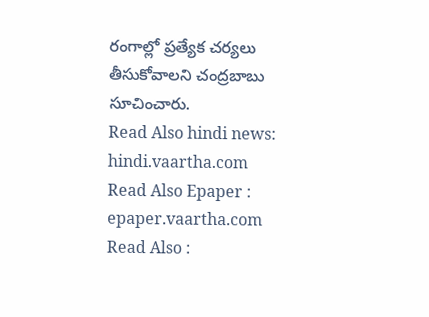రంగాల్లో ప్రత్యేక చర్యలు తీసుకోవాలని చంద్రబాబు సూచించారు.
Read Also hindi news: hindi.vaartha.com
Read Also Epaper : epaper.vaartha.com
Read Also :